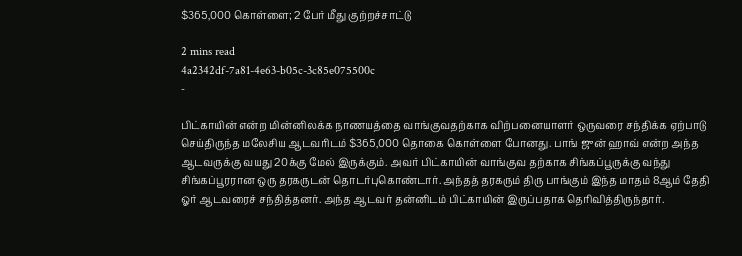$365,000 கொள்ளை; 2 பேர் மீது குற்றச்சாட்டு

2 mins read
4a2342df-7a81-4e63-b05c-3c85e075500c
-

பிட்காயின் என்ற மின்னிலக்க நாணயத்தை வாங்குவதற்காக விற்பனையாளர் ஒருவரை சந்திக்க ஏற்பாடு செய்திருந்த மலேசிய ஆடவரிடம் $365,000 தொகை கொள்ளை போனது. பாங் ஜுன் ஹாவ் என்ற அந்த ஆடவருக்கு வயது 20க்கு மேல் இருக்கும். அவர் பிட்காயின் வாங்குவ தற்காக சிங்கப்பூருக்கு வந்து சிங்கப்பூரரான ஒரு தரகருடன் தொடர்புகொண்டார். அந்தத் தரகரும் திரு பாங்கும் இந்த மாதம் 8ஆம் தேதி ஓர் ஆடவரைச் சந்தித்தனர். அந்த ஆடவர் தன்னிடம் பிட்காயின் இருப்பதாக தெரிவித்திருந்தார்.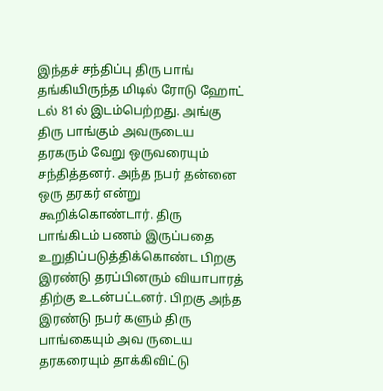இந்தச் சந்திப்பு திரு பாங் தங்கியிருந்த மிடில் ரோடு ஹோட் டல் 81ல் இடம்பெற்றது. அங்கு திரு பாங்கும் அவருடைய தரகரும் வேறு ஒருவரையும் சந்தித்தனர். அந்த நபர் தன்னை ஒரு தரகர் என்று கூறிக்கொண்டார். திரு பாங்கிடம் பணம் இருப்பதை உறுதிப்படுத்திக்கொண்ட பிறகு இரண்டு தரப்பினரும் வியாபாரத் திற்கு உடன்பட்டனர். பிறகு அந்த இரண்டு நபர் களும் திரு பாங்கையும் அவ ருடைய தரகரையும் தாக்கிவிட்டு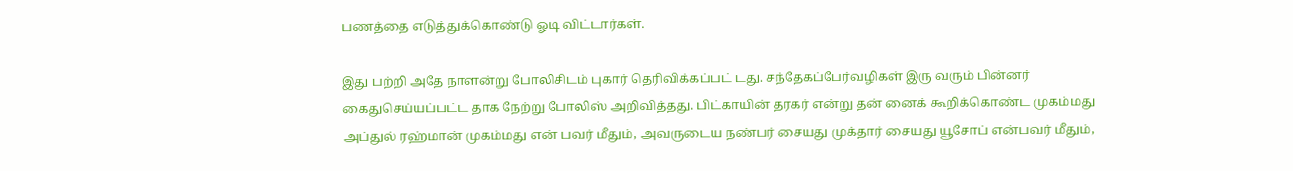பணத்தை எடுத்துக்கொண்டு ஓடி விட்டார்கள்.

இது பற்றி அதே நாளன்று போலிசிடம் புகார் தெரிவிக்கப்பட் டது. சந்தேகப்பேர்வழிகள் இரு வரும் பின்னர் கைதுசெய்யப்பட்ட தாக நேற்று போலிஸ் அறிவித்தது. பிட்காயின் தரகர் என்று தன் னைக் கூறிக்கொண்ட முகம்மது அப்துல் ரஹ்மான் முகம்மது என் பவர் மீதும், அவருடைய நண்பர் சையது முக்தார் சையது யூசோப் என்பவர் மீதும்,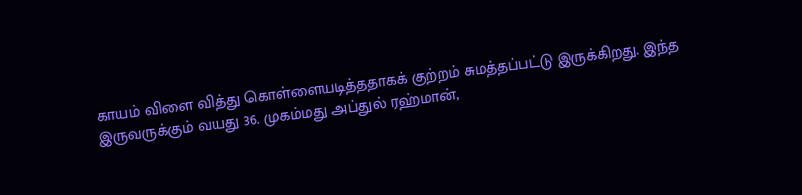காயம் விளை வித்து கொள்ளையடித்ததாகக் குற்றம் சுமத்தப்பட்டு இருக்கிறது. இந்த இருவருக்கும் வயது 36. முகம்மது அப்துல் ரஹ்மான்,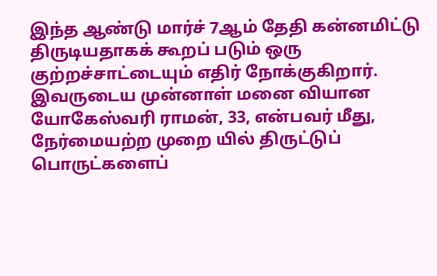இந்த ஆண்டு மார்ச் 7ஆம் தேதி கன்னமிட்டு திருடியதாகக் கூறப் படும் ஒரு குற்றச்சாட்டையும் எதிர் நோக்குகிறார். இவருடைய முன்னாள் மனை வியான யோகேஸ்வரி ராமன், 33, என்பவர் மீது, நேர்மையற்ற முறை யில் திருட்டுப் பொருட்களைப்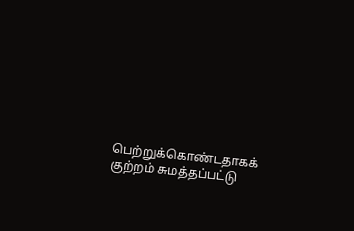பெற்றுக்கொண்டதாகக் குற்றம் சுமத்தப்பட்டு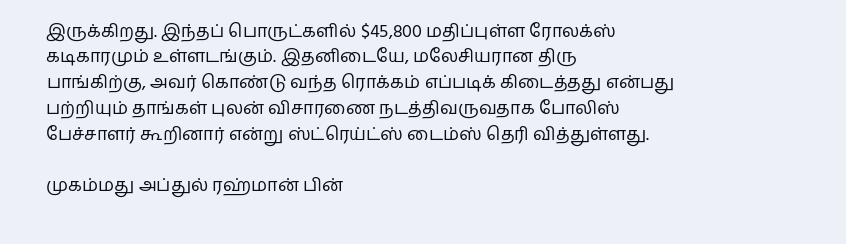இருக்கிறது. இந்தப் பொருட்களில் $45,800 மதிப்புள்ள ரோலக்ஸ் கடிகாரமும் உள்ளடங்கும். இதனிடையே, மலேசியரான திரு பாங்கிற்கு, அவர் கொண்டு வந்த ரொக்கம் எப்படிக் கிடைத்தது என்பது பற்றியும் தாங்கள் புலன் விசாரணை நடத்திவருவதாக போலிஸ் பேச்சாளர் கூறினார் என்று ஸ்ட்ரெய்ட்ஸ் டைம்ஸ் தெரி வித்துள்ளது.

முகம்மது அப்துல் ரஹ்மான் பின்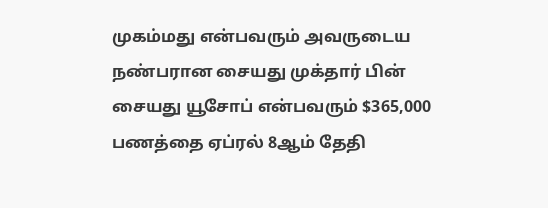முகம்மது என்பவரும் அவருடைய நண்பரான சையது முக்தார் பின் சையது யூசோப் என்பவரும் $365,000 பணத்தை ஏப்ரல் 8ஆம் தேதி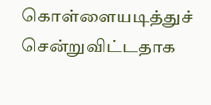கொள்ளையடித்துச் சென்றுவிட்டதாக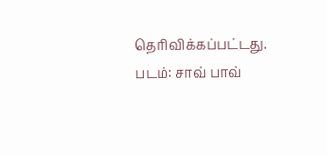தெரிவிக்கப்பட்டது. படம்: சாவ் பாவ்